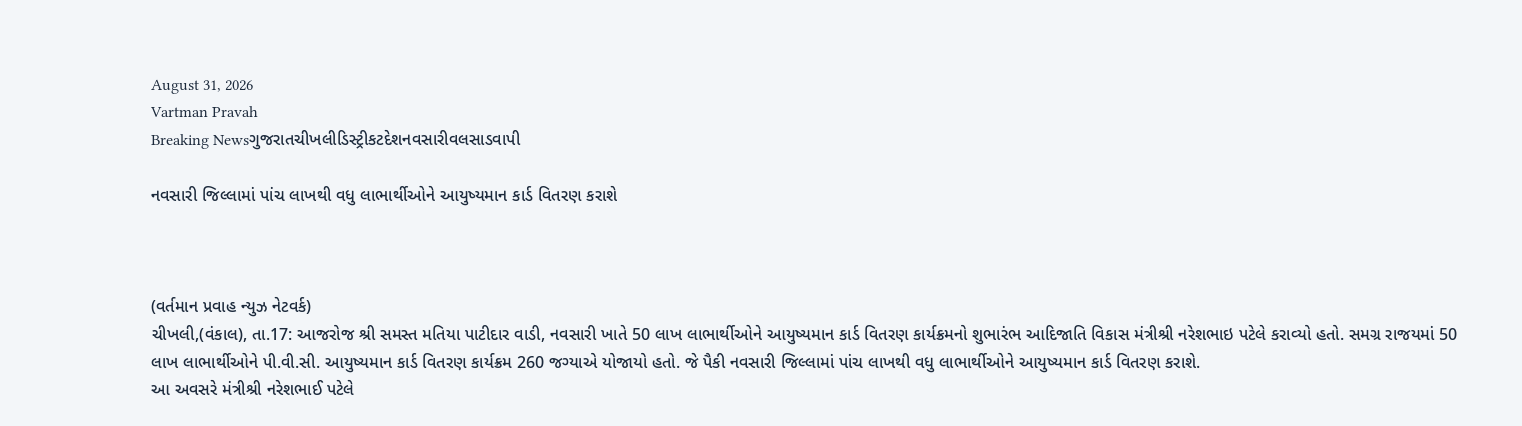August 31, 2026
Vartman Pravah
Breaking Newsગુજરાતચીખલીડિસ્ટ્રીકટદેશનવસારીવલસાડવાપી

નવસારી જિલ્લામાં પાંચ લાખથી વધુ લાભાર્થીઓને આયુષ્‍યમાન કાર્ડ વિતરણ કરાશે



(વર્તમાન પ્રવાહ ન્‍યુઝ નેટવર્ક)
ચીખલી,(વંકાલ), તા.17: આજરોજ શ્રી સમસ્‍ત મતિયા પાટીદાર વાડી, નવસારી ખાતે 50 લાખ લાભાર્થીઓને આયુષ્‍યમાન કાર્ડ વિતરણ કાર્યક્રમનો શુભારંભ આદિજાતિ વિકાસ મંત્રીશ્રી નરેશભાઇ પટેલે કરાવ્‍યો હતો. સમગ્ર રાજયમાં 50 લાખ લાભાર્થીઓને પી.વી.સી. આયુષ્‍યમાન કાર્ડ વિતરણ કાર્યક્રમ 260 જગ્‍યાએ યોજાયો હતો. જે પૈકી નવસારી જિલ્લામાં પાંચ લાખથી વધુ લાભાર્થીઓને આયુષ્‍યમાન કાર્ડ વિતરણ કરાશે.
આ અવસરે મંત્રીશ્રી નરેશભાઈ પટેલે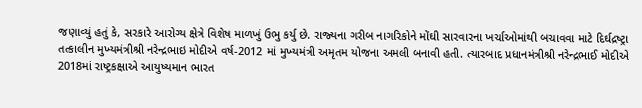જણાવ્‍યું હતું કે, સરકારે આરોગ્‍ય ક્ષેત્રે વિશેષ માળખું ઉભુ કર્યુ છે. રાજ્‍યના ગરીબ નાગરિકોને મોંઘી સારવારના ખર્ચાઓમાંથી બચાવવા માટે દિર્ઘદ્રષ્‍ટ્રા તત્‍કાલીન મુખ્‍યમંત્રીશ્રી નરેન્‍દ્રભાઇ મોદીએ વર્ષ-2012 માં મુખ્‍યમંત્રી અમૃતમ યોજના અમલી બનાવી હતી. ત્‍યારબાદ પ્રધાનમંત્રીશ્રી નરેન્‍દ્રભાઈ મોદીએ 2018માં રાષ્‍ટ્રકક્ષાએ આયુષ્‍યમાન ભારત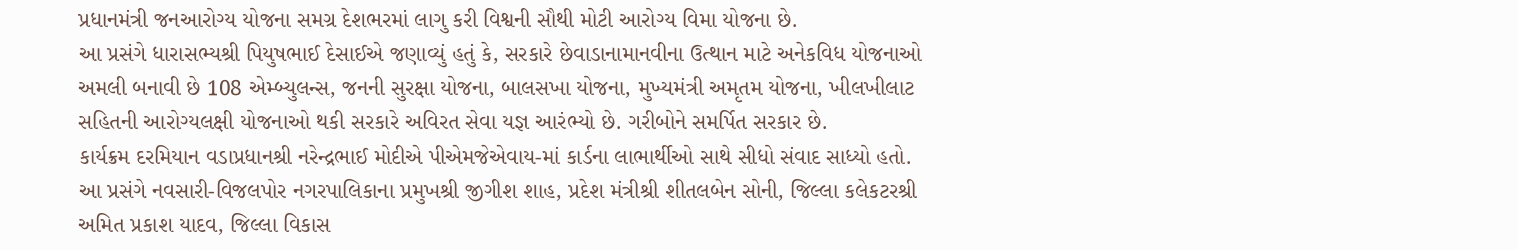પ્રધાનમંત્રી જનઆરોગ્‍ય યોજના સમગ્ર દેશભરમાં લાગુ કરી વિશ્વની સૌથી મોટી આરોગ્‍ય વિમા યોજના છે.
આ પ્રસંગે ધારાસભ્‍યશ્રી પિયુષભાઈ દેસાઈએ જણાવ્‍યું હતું કે, સરકારે છેવાડાનામાનવીના ઉત્‍થાન માટે અનેકવિધ યોજનાઓ અમલી બનાવી છે 108 એમ્‍બ્‍યુલન્‍સ, જનની સુરક્ષા યોજના, બાલસખા યોજના, મુખ્‍યમંત્રી અમૃતમ યોજના, ખીલખીલાટ સહિતની આરોગ્‍યલક્ષી યોજનાઓ થકી સરકારે અવિરત સેવા યજ્ઞ આરંભ્‍યો છે. ગરીબોને સમર્પિત સરકાર છે.
કાર્યક્રમ દરમિયાન વડાપ્રધાનશ્રી નરેન્‍દ્રભાઈ મોદીએ પીએમજેએવાય-માં કાર્ડના લાભાર્થીઓ સાથે સીધો સંવાદ સાધ્‍યો હતો.
આ પ્રસંગે નવસારી-વિજલપોર નગરપાલિકાના પ્રમુખશ્રી જીગીશ શાહ, પ્રદેશ મંત્રીશ્રી શીતલબેન સોની, જિલ્લા કલેકટરશ્રી અમિત પ્રકાશ યાદવ, જિલ્લા વિકાસ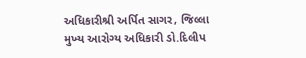અધિકારીશ્રી અર્પિત સાગર, જિલ્લા મુખ્‍ય આરોગ્‍ય અધિકારી ડો.દિલીપ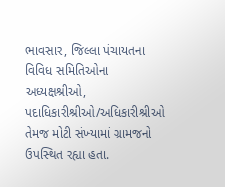ભાવસાર, જિલ્લા પંચાયતના વિવિધ સમિતિઓના અધ્‍યક્ષશ્રીઓ, પદાધિકારીશ્રીઓ/અધિકારીશ્રીઓ તેમજ મોટી સંખ્‍યામાં ગ્રામજનો ઉપસ્‍થિત રહ્યા હતા.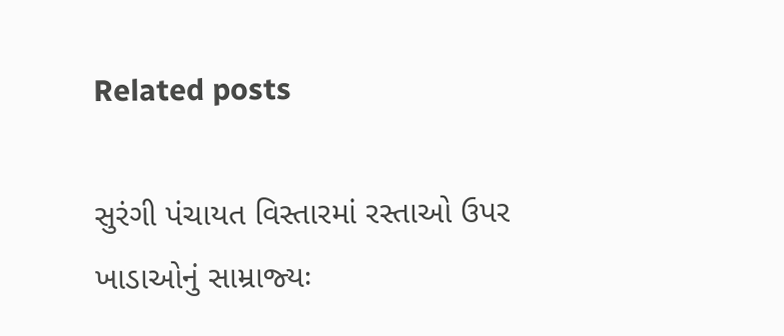Related posts

સુરંગી પંચાયત વિસ્‍તારમાં રસ્‍તાઓ ઉપર ખાડાઓનું સામ્રાજ્‍યઃ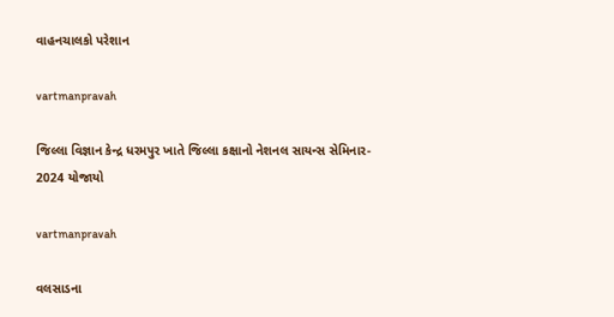વાહનચાલકો પરેશાન

vartmanpravah

જિલ્લા વિજ્ઞાન કેન્દ્ર ધરમપુર ખાતે જિલ્લા કક્ષાનો નેશનલ સાયન્સ સેમિનાર- 2024 યોજાયો

vartmanpravah

વલસાડના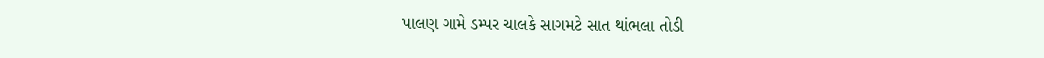પાલણ ગામે ડમ્‍પર ચાલકે સાગમટે સાત થાંભલા તોડી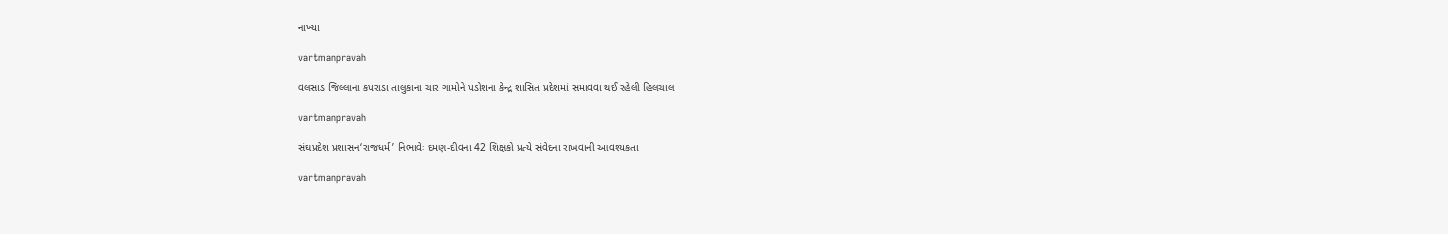નાખ્‍યા

vartmanpravah

વલસાડ જિલ્લાના કપરાડા તાલુકાના ચાર ગામોને પડોશના કેન્‍દ્ર શાસિત પ્રદેશમાં સમાવવા થઈ રહેલી હિલચાલ

vartmanpravah

સંઘપ્રદેશ પ્રશાસન‘રાજધર્મ’ નિભાવેઃ દમણ-દીવના 42 શિક્ષકો પ્રત્‍યે સંવેદના રાખવાની આવશ્‍યકતા

vartmanpravah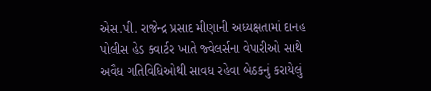એસ.પી. રાજેન્‍દ્ર પ્રસાદ મીણાની અધ્‍યક્ષતામાં દાનહ પોલીસ હેડ ક્‍વાર્ટર ખાતે જ્‍વેલર્સના વેપારીઓ સાથે અવૈધ ગતિવિધિઓથી સાવધ રહેવા બેઠકનું કરાયેલું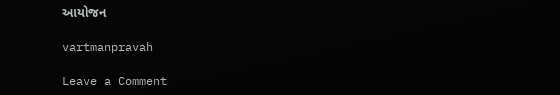આયોજન

vartmanpravah

Leave a Comment